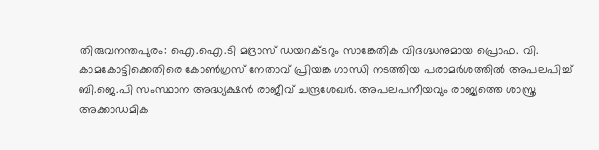തിരുവനന്തപുരം: ഐ.ഐ.ടി മദ്രാസ് ഡയറക്ടറും സാങ്കേതിക വിദഗ്ദ്ധനുമായ പ്രൊഫ. വി. കാമകോട്ടിക്കെതിരെ കോൺഗ്രസ് നേതാവ് പ്രിയങ്ക ഗാന്ധി നടത്തിയ പരാമർശത്തിൽ അപലപിച്ച് ബി.ജെ.പി സംസ്ഥാന അദ്ധ്യക്ഷൻ രാജീവ് ചന്ദ്രശേഖർ. അപലപനീയവും രാജ്യത്തെ ശാസ്ത്ര അക്കാഡമിക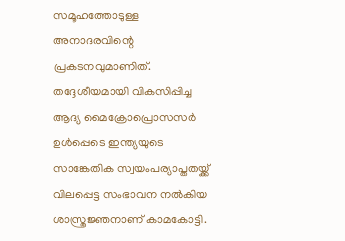സമൂഹത്തോടുള്ള അനാദരവിന്റെ പ്രകടനവുമാണിത്. തദ്ദേശീയമായി വികസിപ്പിച്ച ആദ്യ മൈക്രോപ്രൊസസർ ഉൾപ്പെടെ ഇന്ത്യയുടെ സാങ്കേതിക സ്വയംപര്യാപ്തതയ്ക്ക് വിലപ്പെട്ട സംഭാവന നൽകിയ ശാസ്ത്രജ്ഞനാണ് കാമകോട്ടി.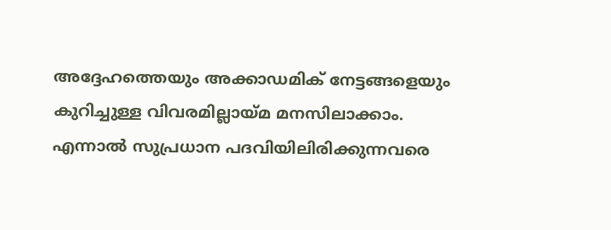അദ്ദേഹത്തെയും അക്കാഡമിക് നേട്ടങ്ങളെയും കുറിച്ചുള്ള വിവരമില്ലായ്മ മനസിലാക്കാം. എന്നാൽ സുപ്രധാന പദവിയിലിരിക്കുന്നവരെ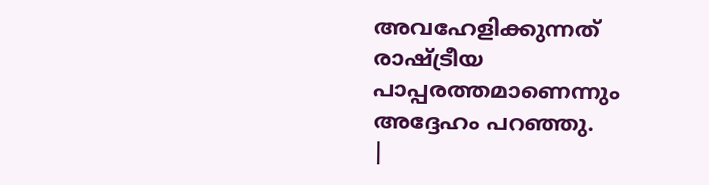അവഹേളിക്കുന്നത് രാഷ്ട്രീയ പാപ്പരത്തമാണെന്നും അദ്ദേഹം പറഞ്ഞു.
|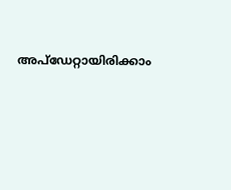അപ്ഡേറ്റായിരിക്കാം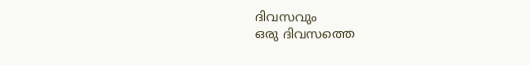ദിവസവും
ഒരു ദിവസത്തെ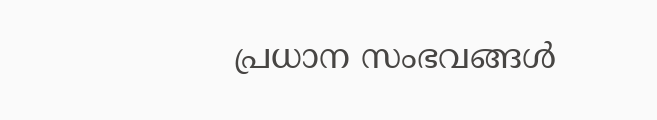പ്രധാന സംഭവങ്ങൾ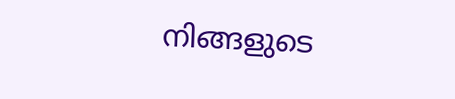നിങ്ങളുടെ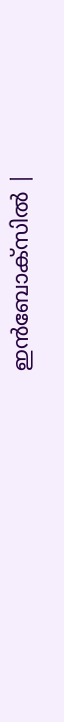ഇൻബോക്സിൽ |